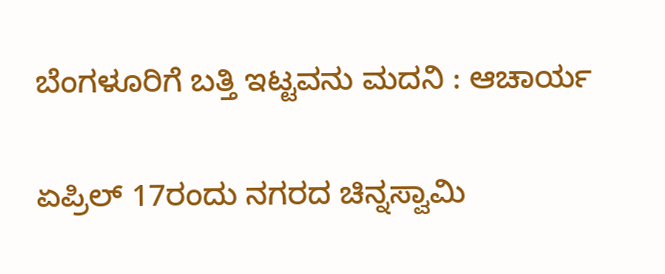ಬೆಂಗಳೂರಿಗೆ ಬತ್ತಿ ಇಟ್ಟವನು ಮದನಿ : ಆಚಾರ್ಯ

ಏಪ್ರಿಲ್ 17ರಂದು ನಗರದ ಚಿನ್ನಸ್ವಾಮಿ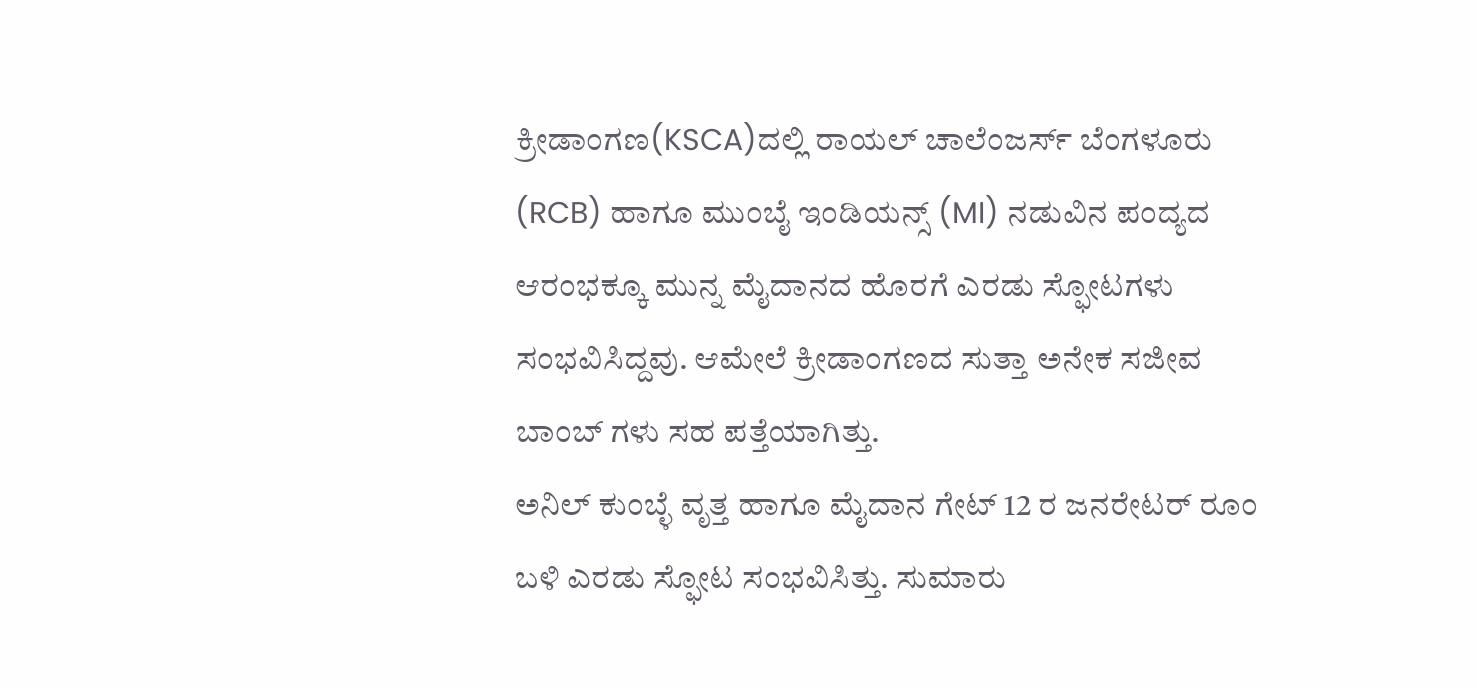ಕ್ರೀಡಾಂಗಣ(KSCA)ದಲ್ಲಿ ರಾಯಲ್ ಚಾಲೆಂಜರ್ಸ್ ಬೆಂಗಳೂರು (RCB) ಹಾಗೂ ಮುಂಬೈ ಇಂಡಿಯನ್ಸ್ (MI) ನಡುವಿನ ಪಂದ್ಯದ ಆರಂಭಕ್ಕೂ ಮುನ್ನ ಮೈದಾನದ ಹೊರಗೆ ಎರಡು ಸ್ಫೋಟಗಳು ಸಂಭವಿಸಿದ್ದವು. ಆಮೇಲೆ ಕ್ರೀಡಾಂಗಣದ ಸುತ್ತಾ ಅನೇಕ ಸಜೀವ ಬಾಂಬ್ ಗಳು ಸಹ ಪತ್ತೆಯಾಗಿತ್ತು.
ಅನಿಲ್ ಕುಂಬ್ಳೆ ವೃತ್ತ ಹಾಗೂ ಮೈದಾನ ಗೇಟ್ 12 ರ ಜನರೇಟರ್ ರೂಂ ಬಳಿ ಎರಡು ಸ್ಫೋಟ ಸಂಭವಿಸಿತ್ತು. ಸುಮಾರು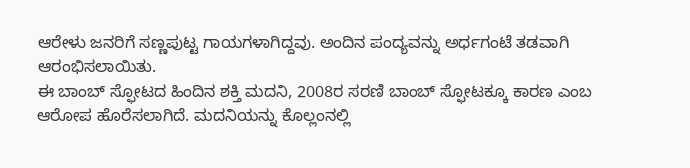ಆರೇಳು ಜನರಿಗೆ ಸಣ್ಣಪುಟ್ಟ ಗಾಯಗಳಾಗಿದ್ದವು. ಅಂದಿನ ಪಂದ್ಯವನ್ನು ಅರ್ಧಗಂಟೆ ತಡವಾಗಿ ಆರಂಭಿಸಲಾಯಿತು.
ಈ ಬಾಂಬ್ ಸ್ಫೋಟದ ಹಿಂದಿನ ಶಕ್ತಿ ಮದನಿ, 2008ರ ಸರಣಿ ಬಾಂಬ್ ಸ್ಫೋಟಕ್ಕೂ ಕಾರಣ ಎಂಬ ಆರೋಪ ಹೊರೆಸಲಾಗಿದೆ. ಮದನಿಯನ್ನು ಕೊಲ್ಲಂನಲ್ಲಿ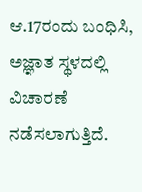ಆ.17ರಂದು ಬಂಧಿಸಿ, ಅಜ್ಞಾತ ಸ್ಥಳದಲ್ಲಿ ವಿಚಾರಣೆ ನಡೆಸಲಾಗುತ್ತಿದೆ.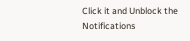Click it and Unblock the Notifications